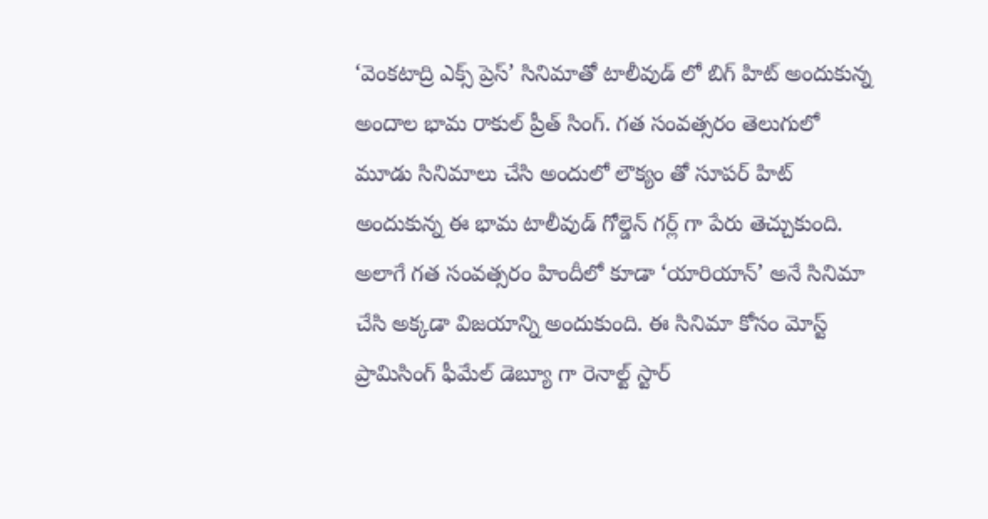‘వెంకటాద్రి ఎక్స్ ప్రెస్’ సినిమాతో టాలీవుడ్ లో బిగ్ హిట్ అందుకున్న అందాల భామ రాకుల్ ప్రీత్ సింగ్. గత సంవత్సరం తెలుగులో మూడు సినిమాలు చేసి అందులో లౌక్యం తో సూపర్ హిట్ అందుకున్న ఈ భామ టాలీవుడ్ గోల్డెన్ గర్ల్ గా పేరు తెచ్చుకుంది. అలాగే గత సంవత్సరం హిందీలో కూడా ‘యారియాన్’ అనే సినిమా చేసి అక్కడా విజయాన్ని అందుకుంది. ఈ సినిమా కోసం మోస్ట్ ప్రామిసింగ్ ఫీమేల్ డెబ్యూ గా రెనాల్ట్ స్టార్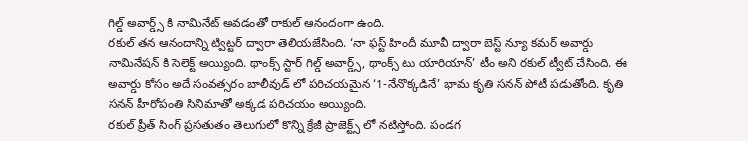గిల్డ్ అవార్డ్స్ కి నామినేట్ అవడంతో రాకుల్ ఆనందంగా ఉంది.
రకుల్ తన ఆనందాన్ని ట్విట్టర్ ద్వారా తెలియజేసింది. ‘నా ఫస్ట్ హిందీ మూవీ ద్వారా బెస్ట్ న్యూ కమర్ అవార్డు నామినేషన్ కి సెలెక్ట్ అయ్యింది. థాంక్స్ స్టార్ గిల్డ్ అవార్డ్స్, థాంక్స్ టు యారియాన్’ టీం అని రకుల్ ట్వీట్ చేసింది. ఈ అవార్డు కోసం అదే సంవత్సరం బాలీవుడ్ లో పరిచయమైన ‘1-నేనొక్కడినే’ భామ కృతి సనన్ పోటీ పడుతోంది. కృతి సనన్ హీరోపంతి సినిమాతో అక్కడ పరిచయం అయ్యింది.
రకుల్ ప్రీత్ సింగ్ ప్రసతుతం తెలుగులో కొన్ని క్రేజీ ప్రాజెక్ట్స్ లో నటిస్తోంది. పండగ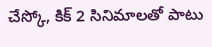చేస్కో, కిక్ 2 సినిమాలతో పాటు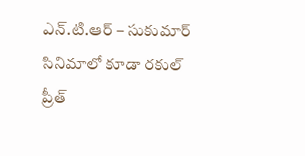ఎన్.టి.ఆర్ – సుకుమార్ సినిమాలో కూడా రకుల్ ప్రీత్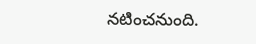నటించనుంది.